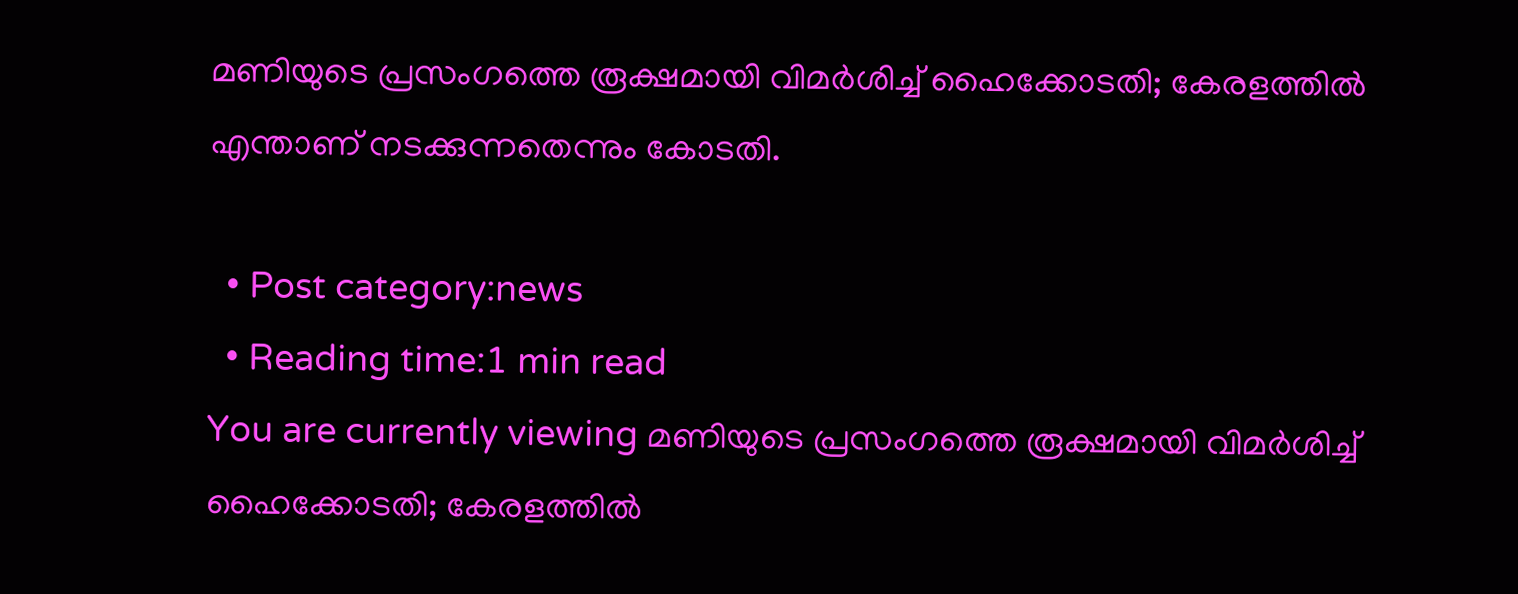മണിയുടെ പ്രസംഗത്തെ രൂക്ഷമായി വിമര്‍ശിച്ച് ഹൈക്കോടതി; കേരളത്തില്‍ എന്താണ് നടക്കുന്നതെന്നും കോടതി.

  • Post category:news
  • Reading time:1 min read
You are currently viewing മണിയുടെ പ്രസംഗത്തെ രൂക്ഷമായി വിമര്‍ശിച്ച് ഹൈക്കോടതി; കേരളത്തില്‍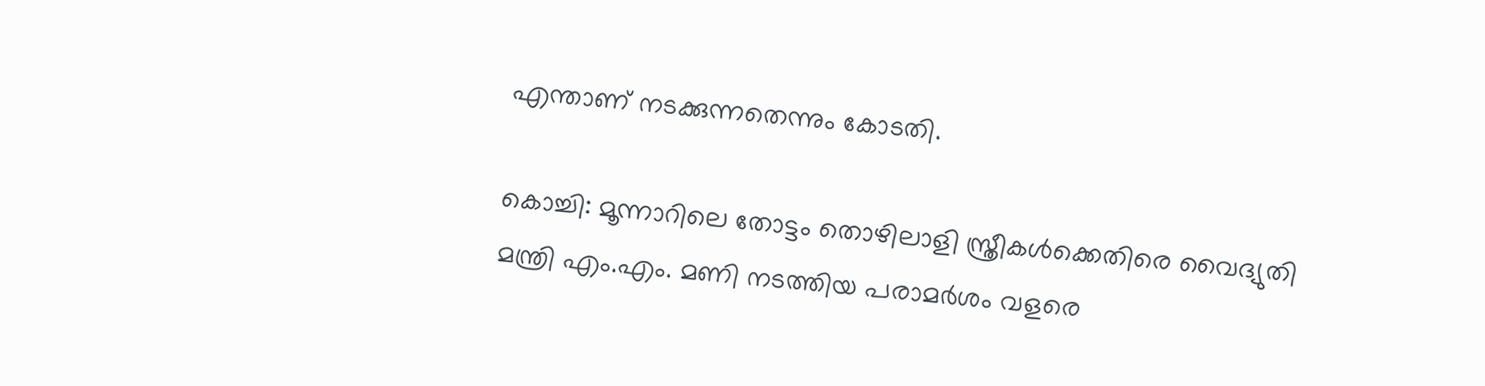എന്താണ് നടക്കുന്നതെന്നും കോടതി.

കൊച്ചി: മൂന്നാറിലെ തോട്ടം തൊഴിലാളി സ്ത്രീകള്‍ക്കെതിരെ വൈദ്യുതി മന്ത്രി എം.എം. മണി നടത്തിയ പരാമര്‍ശം വളരെ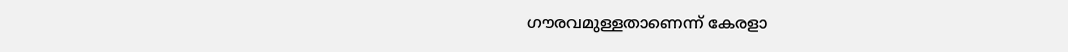ഗൗരവമുള്ളതാണെന്ന് കേരളാ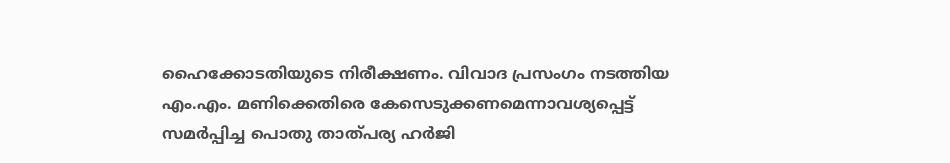ഹൈക്കോടതിയുടെ നിരീക്ഷണം. വിവാദ പ്രസംഗം നടത്തിയ എം.എം. മണിക്കെതിരെ കേസെടുക്കണമെന്നാവശ്യപ്പെട്ട് സമര്‍പ്പിച്ച പൊതു താത്പര്യ ഹര്‍ജി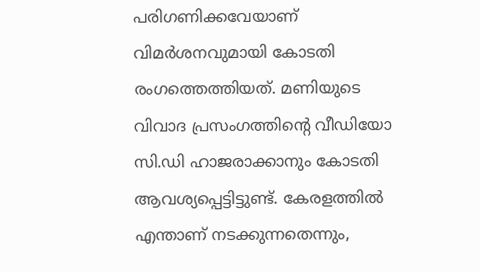പരിഗണിക്കവേയാണ് വിമര്‍ശനവുമായി കോടതി രംഗത്തെത്തിയത്. മണിയുടെ വിവാദ പ്രസംഗത്തിന്റെ വീഡിയോ സി.ഡി ഹാജരാക്കാനും കോടതി ആവശ്യപ്പെട്ടിട്ടുണ്ട്. കേരളത്തില്‍ എന്താണ് നടക്കുന്നതെന്നും,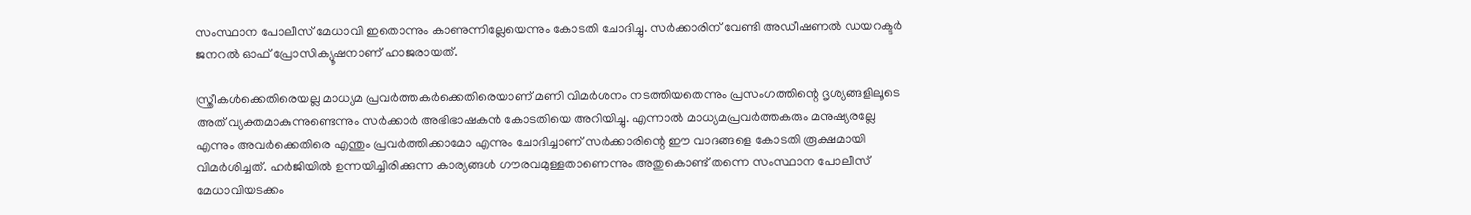സംസ്ഥാന പോലീസ് മേധാവി ഇതൊന്നും കാണുന്നില്ലേയെന്നും കോടതി ചോദിച്ചു. സര്‍ക്കാരിന് വേണ്ടി അഡീഷണല്‍ ഡയറക്ടര്‍ ജനറല്‍ ഓഫ് പ്രോസിക്യൂഷനാണ് ഹാജരായത്.

സ്ത്രീകള്‍ക്കെതിരെയല്ല മാധ്യമ പ്രവര്‍ത്തകര്‍ക്കെതിരെയാണ് മണി വിമര്‍ശനം നടത്തിയതെന്നും പ്രസംഗത്തിന്റെ ദൃശ്യങ്ങളിലൂടെ അത് വ്യക്തമാകുന്നുണ്ടെന്നും സര്‍ക്കാര്‍ അഭിഭാഷകന്‍ കോടതിയെ അറിയിച്ചു. എന്നാല്‍ മാധ്യമപ്രവര്‍ത്തകരും മനുഷ്യരല്ലേ എന്നും അവര്‍ക്കെതിരെ എന്തും പ്രവര്‍ത്തിക്കാമോ എന്നും ചോദിച്ചാണ് സര്‍ക്കാരിന്റെ ഈ വാദങ്ങളെ കോടതി രൂക്ഷമായി വിമര്‍ശിച്ചത്. ഹര്‍ജിയില്‍ ഉന്നയിച്ചിരിക്കുന്ന കാര്യങ്ങള്‍ ഗൗരവമുള്ളതാണെന്നും അതുകൊണ്ട് തന്നെ സംസ്ഥാന പോലീസ് മേധാവിയടക്കം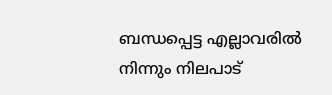ബന്ധപ്പെട്ട എല്ലാവരില്‍ നിന്നും നിലപാട്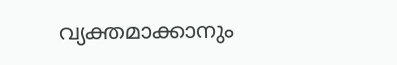വ്യക്തമാക്കാനും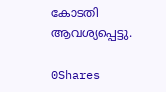കോടതി ആവശ്യപ്പെട്ടു.

0Shares